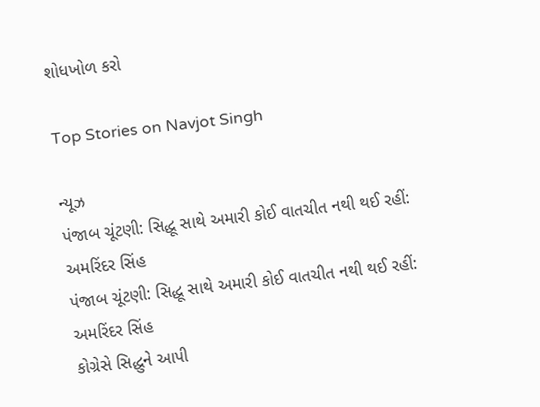શોધખોળ કરો

Top Stories on Navjot Singh

ન્યૂઝ
પંજાબ ચૂંટણી: સિદ્ધૂ સાથે અમારી કોઈ વાતચીત નથી થઈ રહીં: અમરિંદર સિંહ
પંજાબ ચૂંટણી: સિદ્ધૂ સાથે અમારી કોઈ વાતચીત નથી થઈ રહીં: અમરિંદર સિંહ
કોગ્રેસે સિદ્ધુને આપી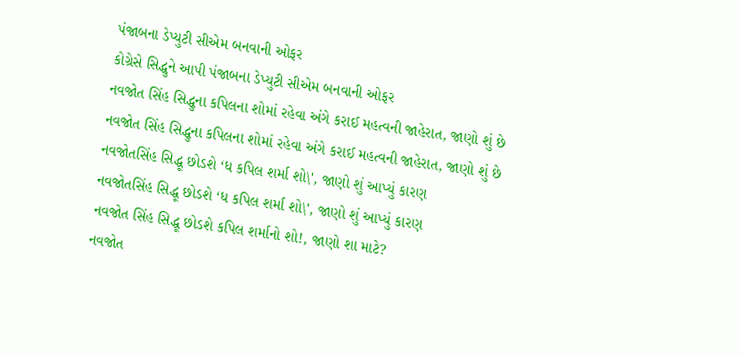પંજાબના ડેપ્યુટી સીએમ બનવાની ઓફર
કોગ્રેસે સિદ્ધુને આપી પંજાબના ડેપ્યુટી સીએમ બનવાની ઓફર
નવજોત સિંહ સિદ્ધુના કપિલના શોમાં રહેવા અંગે કરાઈ મહત્વની જાહેરાત, જાણો શું છે
નવજોત સિંહ સિદ્ધુના કપિલના શોમાં રહેવા અંગે કરાઈ મહત્વની જાહેરાત, જાણો શું છે
નવજોતસિંહ સિદ્ધૂ છોડશે ‘ધ કપિલ શર્મા શો\', જાણો શું આપ્યું કારણ
નવજોતસિંહ સિદ્ધૂ છોડશે ‘ધ કપિલ શર્મા શો\', જાણો શું આપ્યું કારણ
નવજોત સિંહ સિદ્ધૂ છોડશે કપિલ શર્માનો શો!, જાણો શા માટે?
નવજોત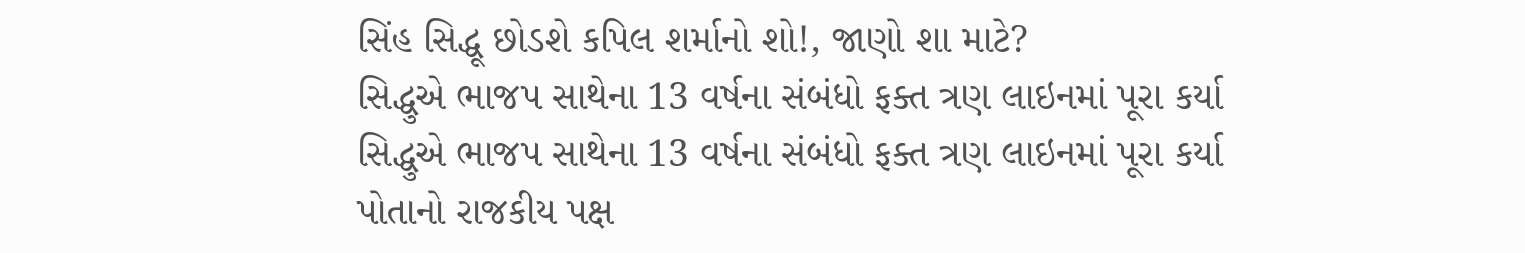સિંહ સિદ્ધૂ છોડશે કપિલ શર્માનો શો!, જાણો શા માટે?
સિદ્ધુએ ભાજપ સાથેના 13 વર્ષના સંબંધો ફક્ત ત્રણ લાઇનમાં પૂરા કર્યા
સિદ્ધુએ ભાજપ સાથેના 13 વર્ષના સંબંધો ફક્ત ત્રણ લાઇનમાં પૂરા કર્યા
પોતાનો રાજકીય પક્ષ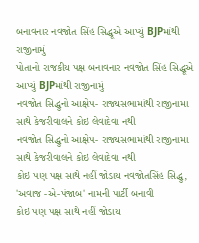બનાવનાર નવજોત સિંહ સિદ્ધૂએ આપ્યું BJPમાંથી રાજીનામું
પોતાનો રાજકીય પક્ષ બનાવનાર નવજોત સિંહ સિદ્ધૂએ આપ્યું BJPમાંથી રાજીનામું
નવજોત સિદ્ધુનો આક્ષેપ- રાજ્યસભામાંથી રાજીનામા સાથે કેજરીવાલને કોઇ લેવાદેવા નથી
નવજોત સિદ્ધુનો આક્ષેપ- રાજ્યસભામાંથી રાજીનામા સાથે કેજરીવાલને કોઇ લેવાદેવા નથી
કોઇ પણ પક્ષ સાથે નહીં જોડાય નવજોતસિંહ સિદ્ધુ, 'અવાજ -એ-પંજાબ' નામની પાર્ટી બનાવી
કોઇ પણ પક્ષ સાથે નહીં જોડાય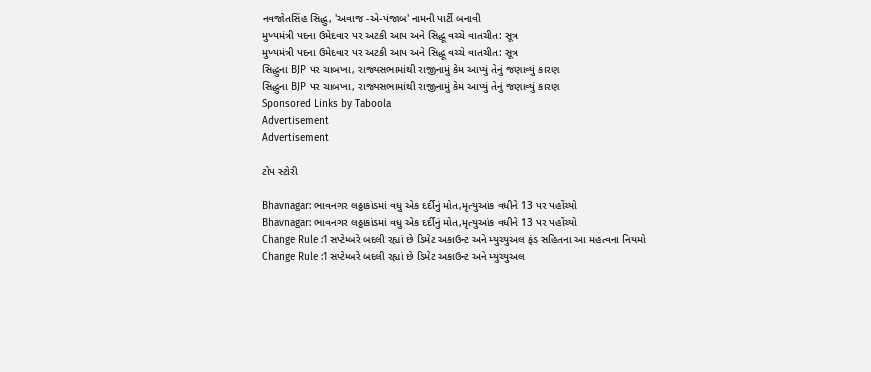નવજોતસિંહ સિદ્ધુ, 'અવાજ -એ-પંજાબ' નામની પાર્ટી બનાવી
મુખ્યમંત્રી પદના ઉમેદવાર પર અટકી આપ અને સિદ્ધૂ વચ્ચે વાતચીત: સૂત્ર
મુખ્યમંત્રી પદના ઉમેદવાર પર અટકી આપ અને સિદ્ધૂ વચ્ચે વાતચીત: સૂત્ર
સિદ્ધુના BJP પર ચાબખા, રાજ્યસભામાંથી રાજીનામું કેમ આપ્યું તેનું જણાવ્યું કારણ
સિદ્ધુના BJP પર ચાબખા, રાજ્યસભામાંથી રાજીનામું કેમ આપ્યું તેનું જણાવ્યું કારણ
Sponsored Links by Taboola
Advertisement
Advertisement

ટોપ સ્ટોરી

Bhavnagar: ભાવનગર લઠ્ઠાકાંડમાં વધુ એક દર્દીનું મોત,મૃત્યુઆંક વધીને 13 પર પહોંચ્યો
Bhavnagar: ભાવનગર લઠ્ઠાકાંડમાં વધુ એક દર્દીનું મોત,મૃત્યુઆંક વધીને 13 પર પહોંચ્યો
Change Rule :1 સપ્ટેમ્બરે બદલી રહ્યાં છે ડિમેટ અકાઉન્ટ અને મ્યુચ્યુઅલ ફંડ સહિતના આ મહત્વના નિયમો
Change Rule :1 સપ્ટેમ્બરે બદલી રહ્યાં છે ડિમેટ અકાઉન્ટ અને મ્યુચ્યુઅલ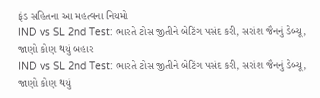ફંડ સહિતના આ મહત્વના નિયમો
IND vs SL 2nd Test: ભારતે ટોસ જીતીને બેટિંગ પસંદ કરી, સરાંશ જૈનનું ડેબ્યૂ, જાણો કોણ થયું બહાર
IND vs SL 2nd Test: ભારતે ટોસ જીતીને બેટિંગ પસંદ કરી, સરાંશ જૈનનું ડેબ્યૂ, જાણો કોણ થયું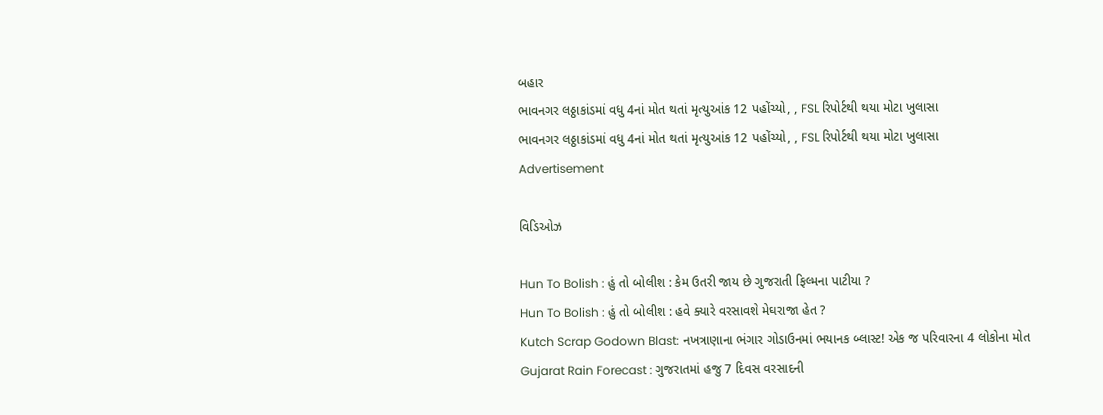બહાર
ભાવનગર લઠ્ઠાકાંડમાં વધુ 4નાં મોત થતાં મૃત્યુઆંક 12 પહોંચ્યો, , FSL રિપોર્ટથી થયા મોટા ખુલાસા
ભાવનગર લઠ્ઠાકાંડમાં વધુ 4નાં મોત થતાં મૃત્યુઆંક 12 પહોંચ્યો, , FSL રિપોર્ટથી થયા મોટા ખુલાસા
Advertisement

વિડિઓઝ

Hun To Bolish : હું તો બોલીશ : કેમ ઉતરી જાય છે ગુજરાતી ફિલ્મના પાટીયા ?
Hun To Bolish : હું તો બોલીશ : હવે ક્યારે વરસાવશે મેઘરાજા હેત ?
Kutch Scrap Godown Blast: નખત્રાણાના ભંગાર ગોડાઉનમાં ભયાનક બ્લાસ્ટ! એક જ પરિવારના 4 લોકોના મોત
Gujarat Rain Forecast : ગુજરાતમાં હજુ 7 દિવસ વરસાદની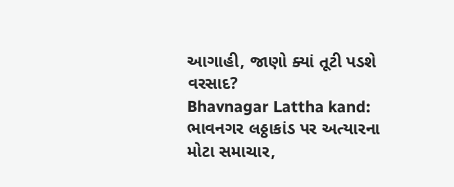આગાહી, જાણો ક્યાં તૂટી પડશે વરસાદ?
Bhavnagar Lattha kand: ભાવનગર લઠ્ઠાકાંડ પર અત્યારના મોટા સમાચાર,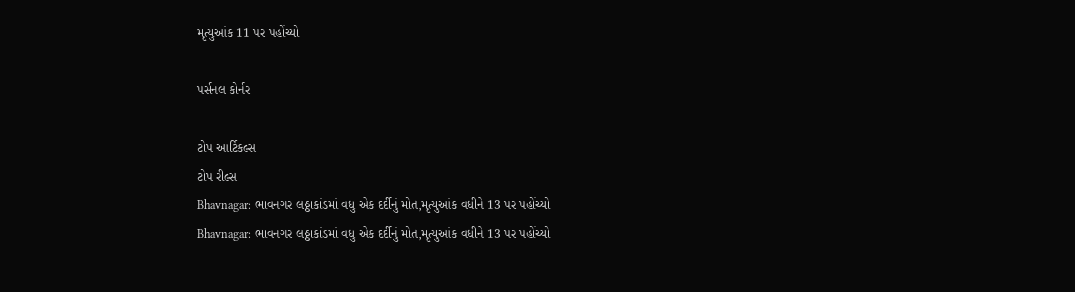મૃત્યુઆંક 11 પર પહોંચ્યો

પર્સનલ કોર્નર

ટોપ આર્ટિકલ્સ
ટોપ રીલ્સ
Bhavnagar: ભાવનગર લઠ્ઠાકાંડમાં વધુ એક દર્દીનું મોત,મૃત્યુઆંક વધીને 13 પર પહોંચ્યો
Bhavnagar: ભાવનગર લઠ્ઠાકાંડમાં વધુ એક દર્દીનું મોત,મૃત્યુઆંક વધીને 13 પર પહોંચ્યો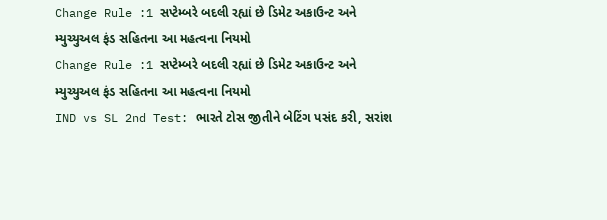Change Rule :1 સપ્ટેમ્બરે બદલી રહ્યાં છે ડિમેટ અકાઉન્ટ અને મ્યુચ્યુઅલ ફંડ સહિતના આ મહત્વના નિયમો
Change Rule :1 સપ્ટેમ્બરે બદલી રહ્યાં છે ડિમેટ અકાઉન્ટ અને મ્યુચ્યુઅલ ફંડ સહિતના આ મહત્વના નિયમો
IND vs SL 2nd Test: ભારતે ટોસ જીતીને બેટિંગ પસંદ કરી, સરાંશ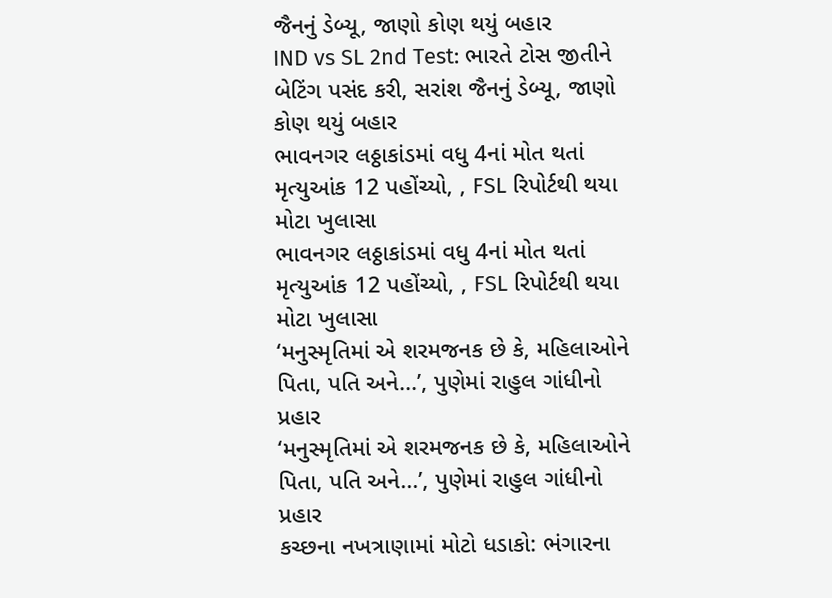જૈનનું ડેબ્યૂ, જાણો કોણ થયું બહાર
IND vs SL 2nd Test: ભારતે ટોસ જીતીને બેટિંગ પસંદ કરી, સરાંશ જૈનનું ડેબ્યૂ, જાણો કોણ થયું બહાર
ભાવનગર લઠ્ઠાકાંડમાં વધુ 4નાં મોત થતાં મૃત્યુઆંક 12 પહોંચ્યો, , FSL રિપોર્ટથી થયા મોટા ખુલાસા
ભાવનગર લઠ્ઠાકાંડમાં વધુ 4નાં મોત થતાં મૃત્યુઆંક 12 પહોંચ્યો, , FSL રિપોર્ટથી થયા મોટા ખુલાસા
‘મનુસ્મૃતિમાં એ શરમજનક છે કે, મહિલાઓને પિતા, પતિ અને...’, પુણેમાં રાહુલ ગાંધીનો પ્રહાર
‘મનુસ્મૃતિમાં એ શરમજનક છે કે, મહિલાઓને પિતા, પતિ અને...’, પુણેમાં રાહુલ ગાંધીનો પ્રહાર
કચ્છના નખત્રાણામાં મોટો ધડાકો: ભંગારના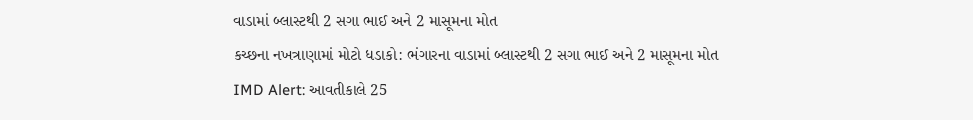વાડામાં બ્લાસ્ટથી 2 સગા ભાઈ અને 2 માસૂમના મોત
કચ્છના નખત્રાણામાં મોટો ધડાકો: ભંગારના વાડામાં બ્લાસ્ટથી 2 સગા ભાઈ અને 2 માસૂમના મોત
IMD Alert: આવતીકાલે 25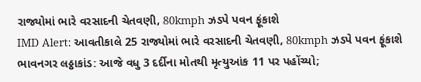રાજ્યોમાં ભારે વરસાદની ચેતવણી, 80kmph ઝડપે પવન ફૂંકાશે
IMD Alert: આવતીકાલે 25 રાજ્યોમાં ભારે વરસાદની ચેતવણી, 80kmph ઝડપે પવન ફૂંકાશે
ભાવનગર લઠ્ઠાકાંડ: આજે વધુ 3 દર્દીના મોતથી મૃત્યુઆંક 11 પર પહોંચ્યો;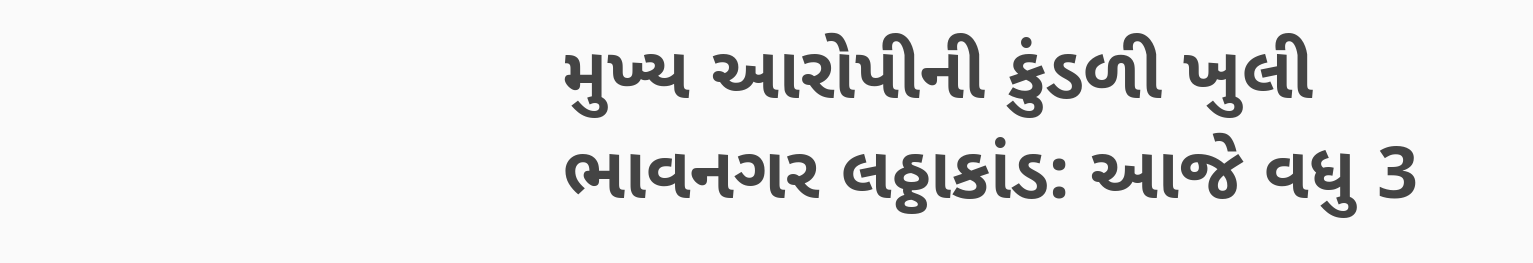મુખ્ય આરોપીની કુંડળી ખુલી
ભાવનગર લઠ્ઠાકાંડ: આજે વધુ 3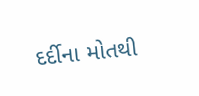દર્દીના મોતથી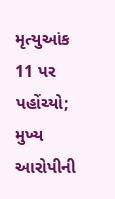મૃત્યુઆંક 11 પર પહોંચ્યો; મુખ્ય આરોપીની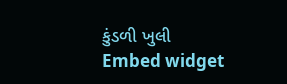કુંડળી ખુલી
Embed widget